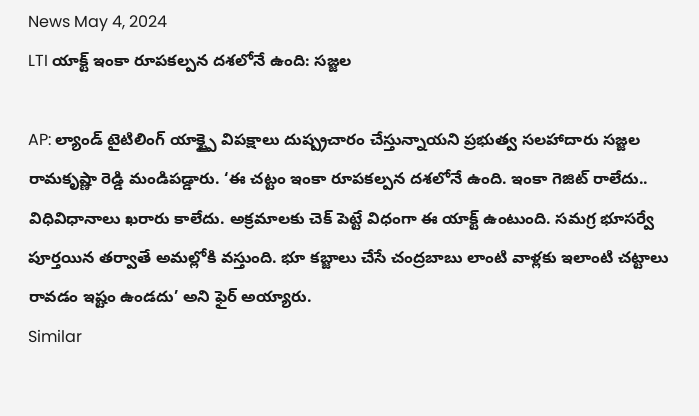News May 4, 2024
LTI యాక్ట్ ఇంకా రూపకల్పన దశలోనే ఉంది: సజ్జల

AP: ల్యాండ్ టైటిలింగ్ యాక్ట్పై విపక్షాలు దుష్ప్రచారం చేస్తున్నాయని ప్రభుత్వ సలహాదారు సజ్జల రామకృష్ణా రెడ్డి మండిపడ్డారు. ‘ఈ చట్టం ఇంకా రూపకల్పన దశలోనే ఉంది. ఇంకా గెజిట్ రాలేదు.. విధివిధానాలు ఖరారు కాలేదు. అక్రమాలకు చెక్ పెట్టే విధంగా ఈ యాక్ట్ ఉంటుంది. సమగ్ర భూసర్వే పూర్తయిన తర్వాతే అమల్లోకి వస్తుంది. భూ కబ్జాలు చేసే చంద్రబాబు లాంటి వాళ్లకు ఇలాంటి చట్టాలు రావడం ఇష్టం ఉండదు’ అని ఫైర్ అయ్యారు.
Similar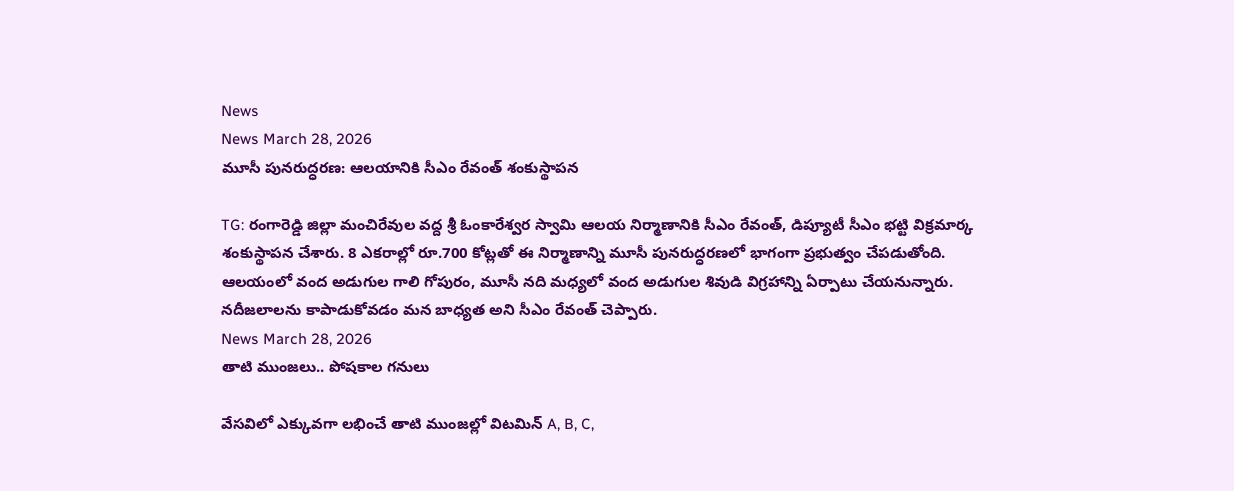News
News March 28, 2026
మూసీ పునరుద్ధరణ: ఆలయానికి సీఎం రేవంత్ శంకుస్థాపన

TG: రంగారెడ్డి జిల్లా మంచిరేవుల వద్ద శ్రీ ఓంకారేశ్వర స్వామి ఆలయ నిర్మాణానికి సీఎం రేవంత్, డిప్యూటీ సీఎం భట్టి విక్రమార్క శంకుస్థాపన చేశారు. 8 ఎకరాల్లో రూ.700 కోట్లతో ఈ నిర్మాణాన్ని మూసీ పునరుద్ధరణలో భాగంగా ప్రభుత్వం చేపడుతోంది. ఆలయంలో వంద అడుగుల గాలి గోపురం, మూసీ నది మధ్యలో వంద అడుగుల శివుడి విగ్రహాన్ని ఏర్పాటు చేయనున్నారు. నదీజలాలను కాపాడుకోవడం మన బాధ్యత అని సీఎం రేవంత్ చెప్పారు.
News March 28, 2026
తాటి ముంజలు.. పోషకాల గనులు

వేసవిలో ఎక్కువగా లభించే తాటి ముంజల్లో విటమిన్ A, B, C,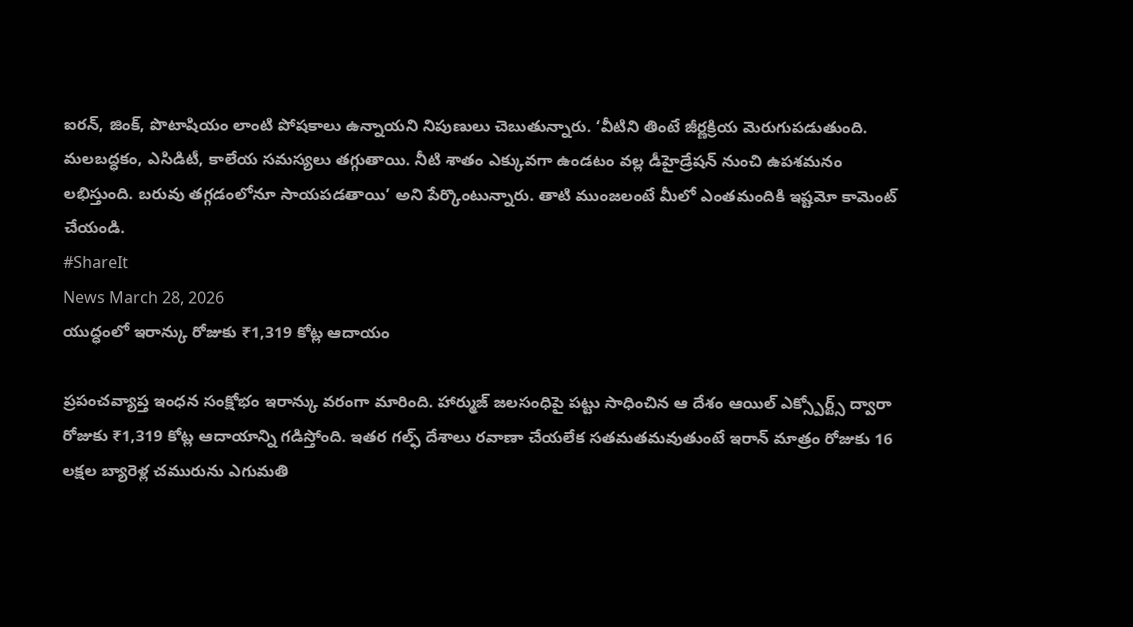ఐరన్, జింక్, పొటాషియం లాంటి పోషకాలు ఉన్నాయని నిపుణులు చెబుతున్నారు. ‘వీటిని తింటే జీర్ణక్రియ మెరుగుపడుతుంది. మలబద్ధకం, ఎసిడిటీ, కాలేయ సమస్యలు తగ్గుతాయి. నీటి శాతం ఎక్కువగా ఉండటం వల్ల డీహైడ్రేషన్ నుంచి ఉపశమనం లభిస్తుంది. బరువు తగ్గడంలోనూ సాయపడతాయి’ అని పేర్కొంటున్నారు. తాటి ముంజలంటే మీలో ఎంతమందికి ఇష్టమో కామెంట్ చేయండి.
#ShareIt
News March 28, 2026
యుద్ధంలో ఇరాన్కు రోజుకు ₹1,319 కోట్ల ఆదాయం

ప్రపంచవ్యాప్త ఇంధన సంక్షోభం ఇరాన్కు వరంగా మారింది. హార్ముజ్ జలసంధిపై పట్టు సాధించిన ఆ దేశం ఆయిల్ ఎక్స్పోర్ట్స్ ద్వారా రోజుకు ₹1,319 కోట్ల ఆదాయాన్ని గడిస్తోంది. ఇతర గల్ఫ్ దేశాలు రవాణా చేయలేక సతమతమవుతుంటే ఇరాన్ మాత్రం రోజుకు 16 లక్షల బ్యారెళ్ల చమురును ఎగుమతి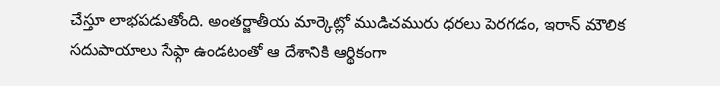చేస్తూ లాభపడుతోంది. అంతర్జాతీయ మార్కెట్లో ముడిచమురు ధరలు పెరగడం, ఇరాన్ మౌలిక సదుపాయాలు సేఫ్గా ఉండటంతో ఆ దేశానికి ఆర్థికంగా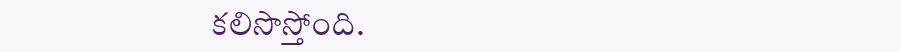కలిసొస్తోంది.